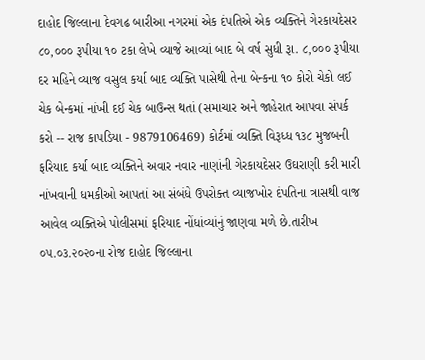દાહોદ જિલ્લાના દેવગઢ બારીઆ નગરમાં એક દંપતિએ એક વ્યક્તિને ગેરકાયદેસર ૮૦,૦૦૦ રૂપીયા ૧૦ ટકા લેખે વ્યાજે આવ્યાં બાદ બે વર્ષ સુધી રૂા. ૮,૦૦૦ રૂપીયા દર મહિને વ્યાજ વસુલ કર્યા બાદ વ્યક્તિ પાસેથી તેના બેન્કના ૧૦ કોરો ચેકો લઈ ચેક બેન્કમાં નાંખી દઈ ચેક બાઉન્સ થતાં (સમાચાર અને જાહેરાત આપવા સંપર્ક કરો -- રાજ કાપડિયા - 9879106469) કોર્ટમાં વ્યક્તિ વિરૂધ્ધ ૧૩૮ મુજબની ફરિયાદ કર્યા બાદ વ્યક્તિને અવાર નવાર નાણાંની ગેરકાયદેસર ઉઘરાણી કરી મારી નાંખવાની ધમકીઓ આપતાં આ સંબંધે ઉપરોક્ત વ્યાજખોર દંપતિના ત્રાસથી વાજ આવેલ વ્યક્તિએ પોલીસમાં ફરિયાદ નોંધાંવ્યાંનું જાણવા મળે છે.તારીખ ૦૫.૦૩.૨૦૨૦ના રોજ દાહોદ જિલ્લાના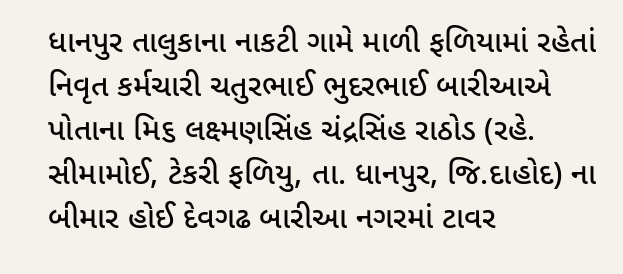ધાનપુર તાલુકાના નાકટી ગામે માળી ફળિયામાં રહેતાં નિવૃત કર્મચારી ચતુરભાઈ ભુદરભાઈ બારીઆએ પોતાના મિ૬ લક્ષ્મણસિંહ ચંદ્રસિંહ રાઠોડ (રહે. સીમામોઈ, ટેકરી ફળિયુ, તા. ધાનપુર, જિ.દાહોદ) ના બીમાર હોઈ દેવગઢ બારીઆ નગરમાં ટાવર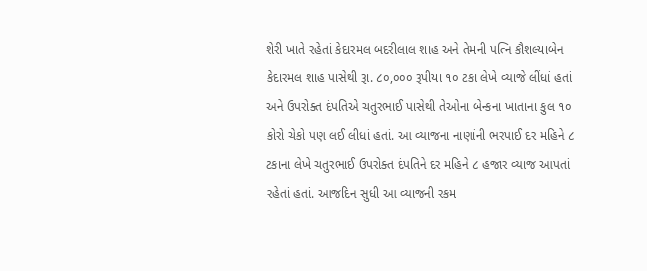શેરી ખાતે રહેતાં કેદારમલ બદરીલાલ શાહ અને તેમની પત્નિ કૌશલ્યાબેન કેદારમલ શાહ પાસેથી રૂા. ૮૦,૦૦૦ રૂપીયા ૧૦ ટકા લેખે વ્યાજે લીંધાં હતાં અને ઉપરોક્ત દંપતિએ ચતુરભાઈ પાસેથી તેઓના બેન્કના ખાતાના કુલ ૧૦ કોરો ચેકો પણ લઈ લીધાં હતાં. આ વ્યાજના નાણાંની ભરપાઈ દર મહિને ૮ ટકાના લેખે ચતુરભાઈ ઉપરોક્ત દંપતિને દર મહિને ૮ હજાર વ્યાજ આપતાં રહેતાં હતાં. આજદિન સુધી આ વ્યાજની રકમ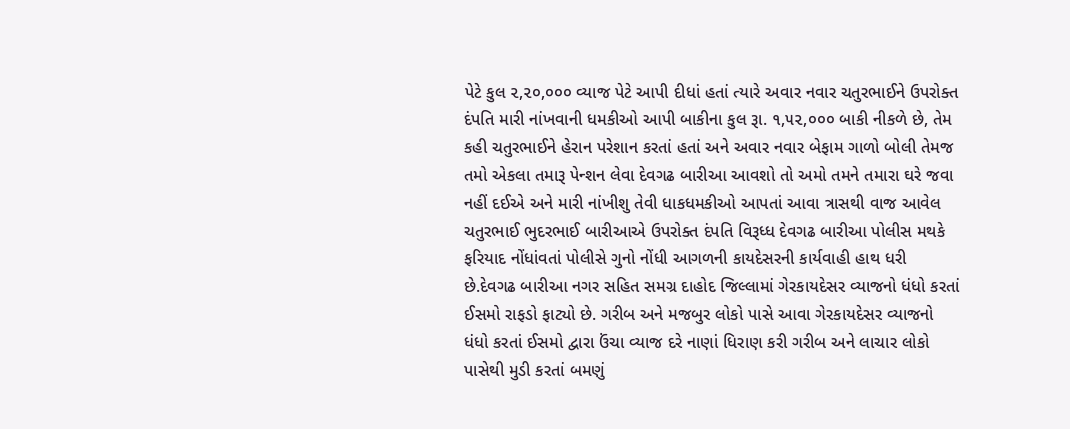પેટે કુલ ૨,૨૦,૦૦૦ વ્યાજ પેટે આપી દીધાં હતાં ત્યારે અવાર નવાર ચતુરભાઈને ઉપરોક્ત દંપતિ મારી નાંખવાની ધમકીઓ આપી બાકીના કુલ રૂા. ૧,૫૨,૦૦૦ બાકી નીકળે છે, તેમ કહી ચતુરભાઈને હેરાન પરેશાન કરતાં હતાં અને અવાર નવાર બેફામ ગાળો બોલી તેમજ તમો એકલા તમારૂ પેન્શન લેવા દેવગઢ બારીઆ આવશો તો અમો તમને તમારા ઘરે જવા નહીં દઈએ અને મારી નાંખીશુ તેવી ધાકધમકીઓ આપતાં આવા ત્રાસથી વાજ આવેલ ચતુરભાઈ ભુદરભાઈ બારીઆએ ઉપરોક્ત દંપતિ વિરૂધ્ધ દેવગઢ બારીઆ પોલીસ મથકે ફરિયાદ નોંધાંવતાં પોલીસે ગુનો નોંધી આગળની કાયદેસરની કાર્યવાહી હાથ ધરી છે.દેવગઢ બારીઆ નગર સહિત સમગ્ર દાહોદ જિલ્લામાં ગેરકાયદેસર વ્યાજનો ધંધો કરતાં ઈસમો રાફડો ફાટ્યો છે. ગરીબ અને મજબુર લોકો પાસે આવા ગેરકાયદેસર વ્યાજનો ધંધો કરતાં ઈસમો દ્વારા ઉંચા વ્યાજ દરે નાણાં ધિરાણ કરી ગરીબ અને લાચાર લોકો પાસેથી મુડી કરતાં બમણું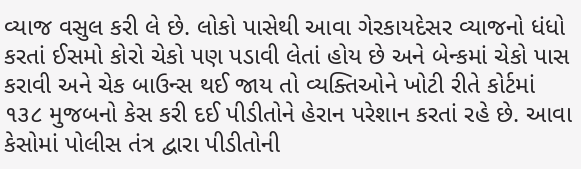વ્યાજ વસુલ કરી લે છે. લોકો પાસેથી આવા ગેરકાયદેસર વ્યાજનો ધંધો કરતાં ઈસમો કોરો ચેકો પણ પડાવી લેતાં હોય છે અને બેન્કમાં ચેકો પાસ કરાવી અને ચેક બાઉન્સ થઈ જાય તો વ્યક્તિઓને ખોટી રીતે કોર્ટમાં ૧૩૮ મુજબનો કેસ કરી દઈ પીડીતોને હેરાન પરેશાન કરતાં રહે છે. આવા કેસોમાં પોલીસ તંત્ર દ્વારા પીડીતોની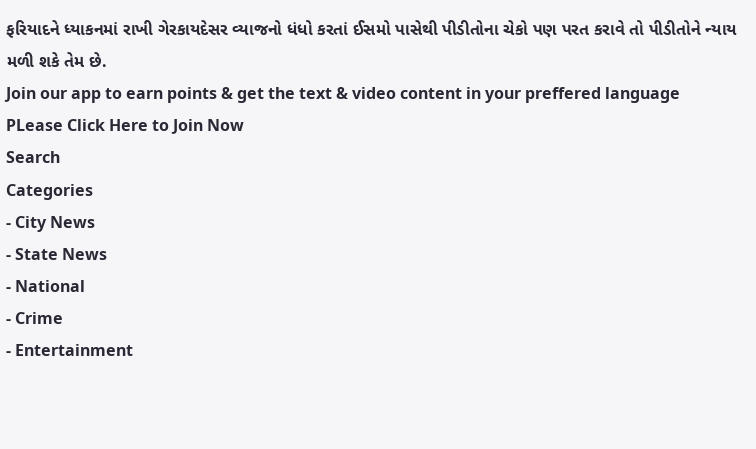ફરિયાદને ધ્યાકનમાં રાખી ગેરકાયદેસર વ્યાજનો ધંધો કરતાં ઈસમો પાસેથી પીડીતોના ચેકો પણ પરત કરાવે તો પીડીતોને ન્યાય મળી શકે તેમ છે.
Join our app to earn points & get the text & video content in your preffered language
PLease Click Here to Join Now
Search
Categories
- City News
- State News
- National
- Crime
- Entertainment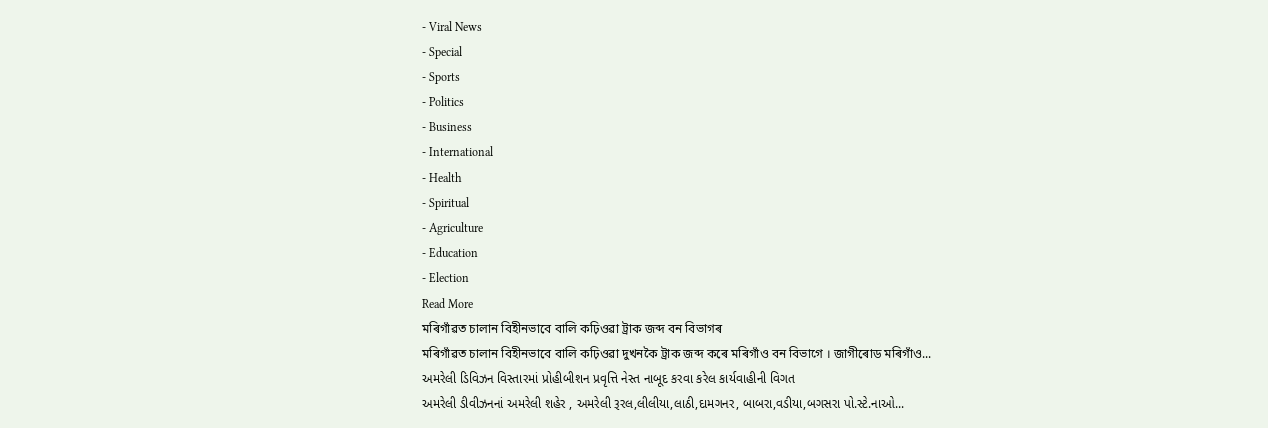- Viral News
- Special
- Sports
- Politics
- Business
- International
- Health
- Spiritual
- Agriculture
- Education
- Election
Read More
মৰিগাঁৱত চালান বিহীনভাবে বালি কঢ়িওৱা ট্ৰাক জব্দ বন বিভাগৰ
মৰিগাঁৱত চালান বিহীনভাবে বালি কঢ়িওৱা দুখনকৈ ট্ৰাক জব্দ কৰে মৰিগাঁও বন বিভাগে । জাগীৰোড মৰিগাঁও...
અમરેલી ડિવિઝન વિસ્તારમાં પ્રોહીબીશન પ્રવૃત્તિ નેસ્ત નાબૂદ કરવા કરેલ કાર્યવાહીની વિગત
અમરેલી ડીવીઝનનાં અમરેલી શહેર , અમરેલી રૂરલ,લીલીયા,લાઠી,દામગનર, બાબરા,વડીયા,બગસરા પો.સ્ટે.નાઓ...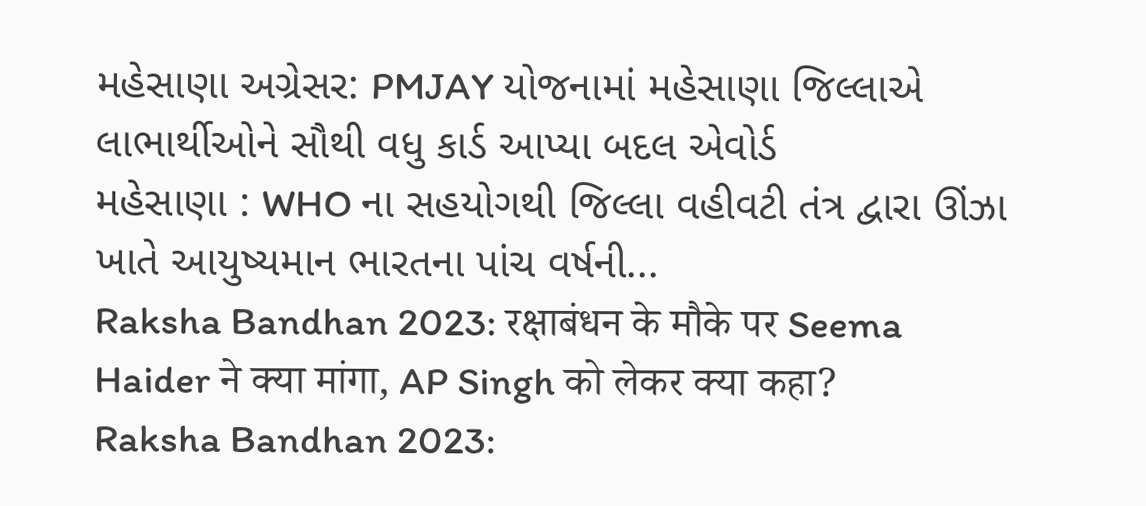મહેસાણા અગ્રેસર: PMJAY યોજનામાં મહેસાણા જિલ્લાએ લાભાર્થીઓને સૌથી વધુ કાર્ડ આપ્યા બદલ એવોર્ડ
મહેસાણા : WHO ના સહયોગથી જિલ્લા વહીવટી તંત્ર દ્વારા ઊંઝા ખાતે આયુષ્યમાન ભારતના પાંચ વર્ષની...
Raksha Bandhan 2023: रक्षाबंधन के मौके पर Seema Haider ने क्या मांगा, AP Singh को लेकर क्या कहा?
Raksha Bandhan 2023: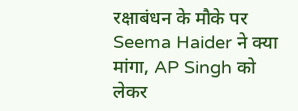रक्षाबंधन के मौके पर Seema Haider ने क्या मांगा, AP Singh को लेकर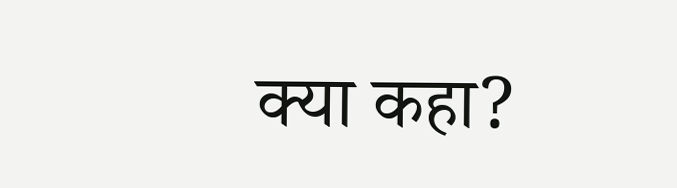क्या कहा?